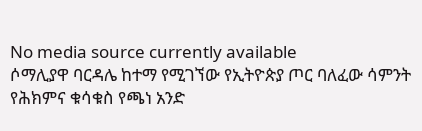No media source currently available
ሶማሊያዋ ባርዳሌ ከተማ የሚገኘው የኢትዮጵያ ጦር ባለፈው ሳምንት የሕክምና ቁሳቁስ የጫነ አንድ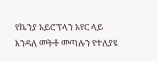የኬንያ አይሮፕላን አየር ላይ እንዳለ መትቶ መጣሉን የተለያዩ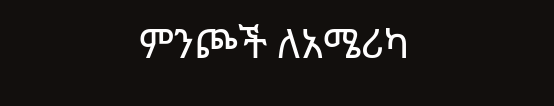ምንጮች ለአሜሪካ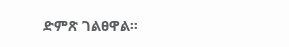ድምጽ ገልፀዋል።